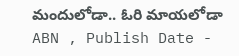మందులోడా.. ఓరి మాయలోడా
ABN , Publish Date -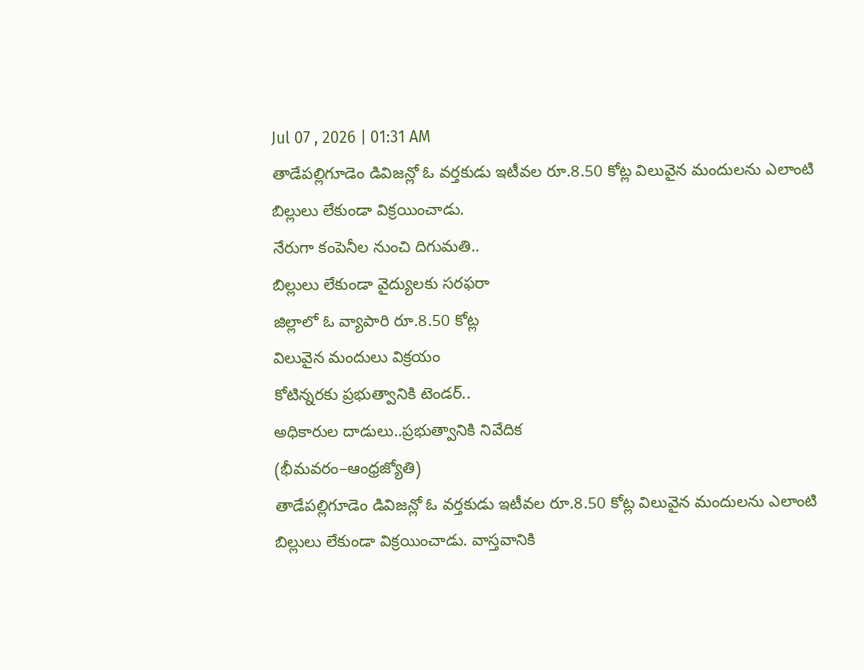Jul 07 , 2026 | 01:31 AM
తాడేపల్లిగూడెం డివిజన్లో ఓ వర్తకుడు ఇటీవల రూ.8.50 కోట్ల విలువైన మందులను ఎలాంటి బిల్లులు లేకుండా విక్రయించాడు.
నేరుగా కంపెనీల నుంచి దిగుమతి..
బిల్లులు లేకుండా వైద్యులకు సరఫరా
జిల్లాలో ఓ వ్యాపారి రూ.8.50 కోట్ల
విలువైన మందులు విక్రయం
కోటిన్నరకు ప్రభుత్వానికి టెండర్..
అధికారుల దాడులు..ప్రభుత్వానికి నివేదిక
(భీమవరం–ఆంధ్రజ్యోతి)
తాడేపల్లిగూడెం డివిజన్లో ఓ వర్తకుడు ఇటీవల రూ.8.50 కోట్ల విలువైన మందులను ఎలాంటి బిల్లులు లేకుండా విక్రయించాడు. వాస్తవానికి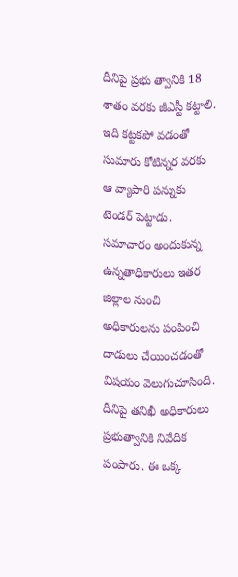దీనిపై ప్రభు త్వానికి 18 శాతం వరకు జీఎస్టీ కట్టాలి. ఇది కట్టకపో వడంతో సుమారు కోటిన్నర వరకు ఆ వ్యాపారి పన్నుకు టెండర్ పెట్టాడు. సమాచారం అందుకున్న ఉన్నతాధికారులు ఇతర జిల్లాల నుంచి అధికారులను పంపించి దాడులు చేయించడంతో విషయం వెలుగుచూసింది. దీనిపై తనిఖీ అధికారులు ప్రభుత్వానికి నివేదిక పంపారు. ఈ ఒక్క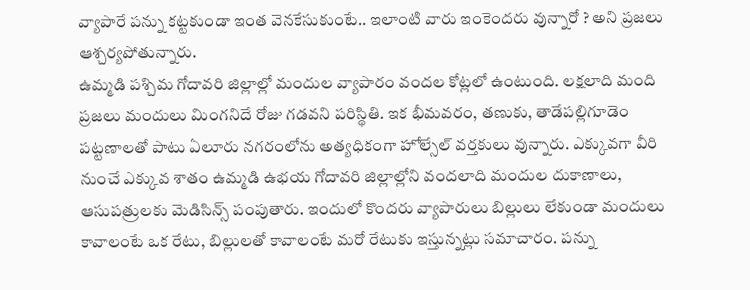వ్యాపారే పన్ను కట్టకుండా ఇంత వెనకేసుకుంటే.. ఇలాంటి వారు ఇంకెందరు వున్నారో ? అని ప్రజలు ఆశ్చర్యపోతున్నారు.
ఉమ్మడి పశ్చిమ గోదావరి జిల్లాల్లో మందుల వ్యాపారం వందల కోట్లలో ఉంటుంది. లక్షలాది మంది ప్రజలు మందులు మింగనిదే రోజు గడవని పరిస్థితి. ఇక భీమవరం, తణుకు, తాడేపల్లిగూడెం పట్టణాలతో పాటు ఏలూరు నగరంలోను అత్యధికంగా హోల్సేల్ వర్తకులు వున్నారు. ఎక్కువగా వీరి నుంచే ఎక్కువ శాతం ఉమ్మడి ఉభయ గోదావరి జిల్లాల్లోని వందలాది మందుల దుకాణాలు, ఆసుపత్రులకు మెడిసిన్స్ పంపుతారు. ఇందులో కొందరు వ్యాపారులు బిల్లులు లేకుండా మందులు కావాలంటే ఒక రేటు, బిల్లులతో కావాలంటే మరో రేటుకు ఇస్తున్నట్లు సమాచారం. పన్ను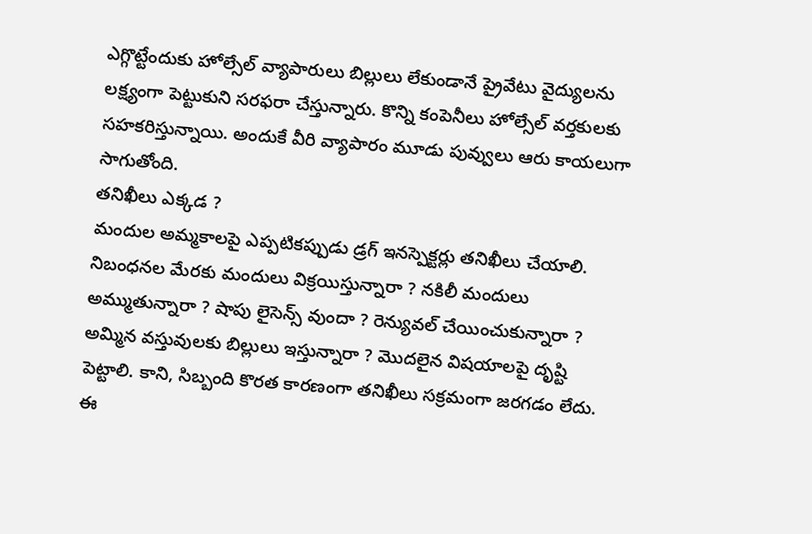ఎగ్గొట్టేందుకు హోల్సేల్ వ్యాపారులు బిల్లులు లేకుండానే ప్రైవేటు వైద్యులను లక్ష్యంగా పెట్టుకుని సరఫరా చేస్తున్నారు. కొన్ని కంపెనీలు హోల్సేల్ వర్తకులకు సహకరిస్తున్నాయి. అందుకే వీరి వ్యాపారం మూడు పువ్వులు ఆరు కాయలుగా సాగుతోంది.
తనిఖీలు ఎక్కడ ?
మందుల అమ్మకాలపై ఎప్పటికప్పుడు డ్రగ్ ఇనస్పెక్టర్లు తనిఖీలు చేయాలి. నిబంధనల మేరకు మందులు విక్రయిస్తున్నారా ? నకిలీ మందులు అమ్ముతున్నారా ? షాపు లైసెన్స్ వుందా ? రెన్యువల్ చేయించుకున్నారా ? అమ్మిన వస్తువులకు బిల్లులు ఇస్తున్నారా ? మొదలైన విషయాలపై దృష్టి పెట్టాలి. కాని, సిబ్బంది కొరత కారణంగా తనిఖీలు సక్రమంగా జరగడం లేదు. ఈ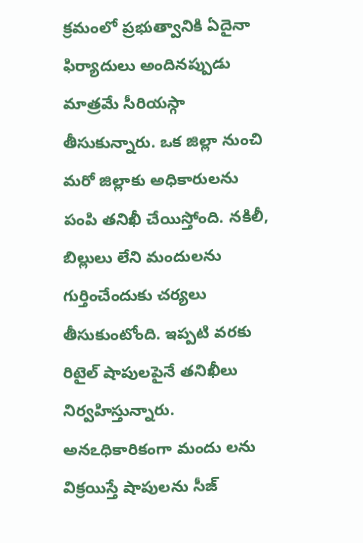క్రమంలో ప్రభుత్వానికి ఏదైనా ఫిర్యాదులు అందినప్పుడు మాత్రమే సీరియస్గా తీసుకున్నారు. ఒక జిల్లా నుంచి మరో జిల్లాకు అధికారులను పంపి తనిఖీ చేయిస్తోంది. నకిలీ, బిల్లులు లేని మందులను గుర్తించేందుకు చర్యలు తీసుకుంటోంది. ఇప్పటి వరకు రిటైల్ షాపులపైనే తనిఖీలు నిర్వహిస్తున్నారు. అనఽధికారికంగా మందు లను విక్రయిస్తే షాపులను సీజ్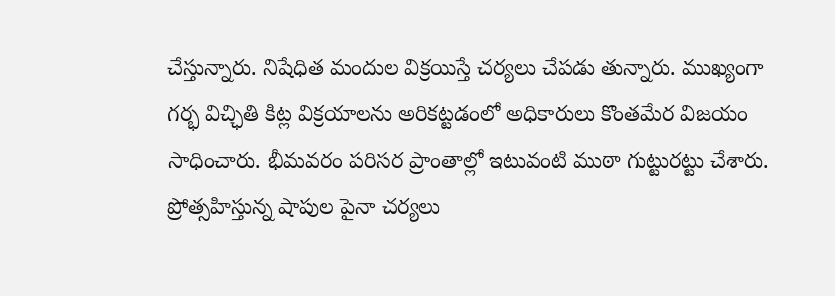చేస్తున్నారు. నిషేధిత మందుల విక్రయిస్తే చర్యలు చేపడు తున్నారు. ముఖ్యంగా గర్భ విచ్ఛితి కిట్ల విక్రయాలను అరికట్టడంలో అధికారులు కొంతమేర విజయం సాధించారు. భీమవరం పరిసర ప్రాంతాల్లో ఇటువంటి ముఠా గుట్టురట్టు చేశారు. ప్రోత్సహిస్తున్న షాపుల పైనా చర్యలు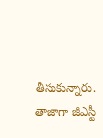తీసుకున్నారు. తాజాగా జీఎస్టీ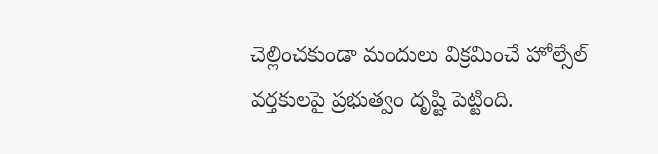చెల్లించకుండా మందులు విక్రమించే హోల్సేల్ వర్తకులపై ప్రభుత్వం దృష్టి పెట్టింది.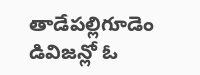తాడేపల్లిగూడెం డివిజన్లో ఓ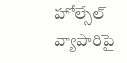హోల్సేల్ వ్యాపారిపై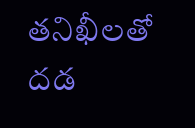తనిఖీలతో దడ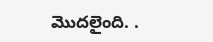మొదలైంది. .